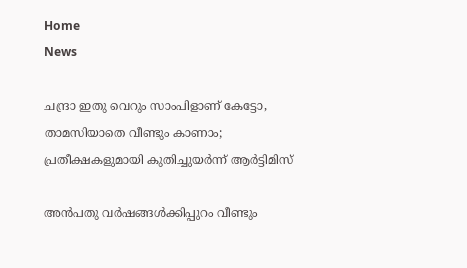Home
News

ചന്ദ്രാ ഇതു വെറും സാംപിളാണ് കേട്ടോ, താമസിയാതെ വീണ്ടും കാണാം; പ്രതീക്ഷകളുമായി കുതിച്ചുയർന്ന് ആർട്ടിമിസ്

അ‌ൻപതു വർഷങ്ങൾക്കിപ്പുറം വീണ്ടും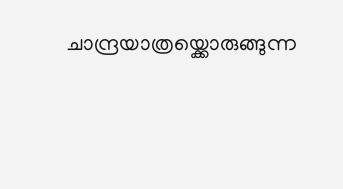ചാന്ദ്രയാത്രയ്ക്കൊരുങ്ങുന്ന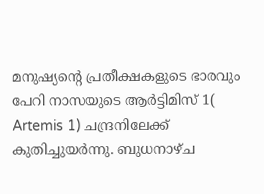മനുഷ്യന്റെ പ്രതീക്ഷകളുടെ ഭാരവും പേറി നാസയുടെ ആർട്ടിമിസ് 1( Artemis 1) ചന്ദ്രനിലേക്ക് കുതിച്ചുയർന്നു. ബുധനാഴ്ച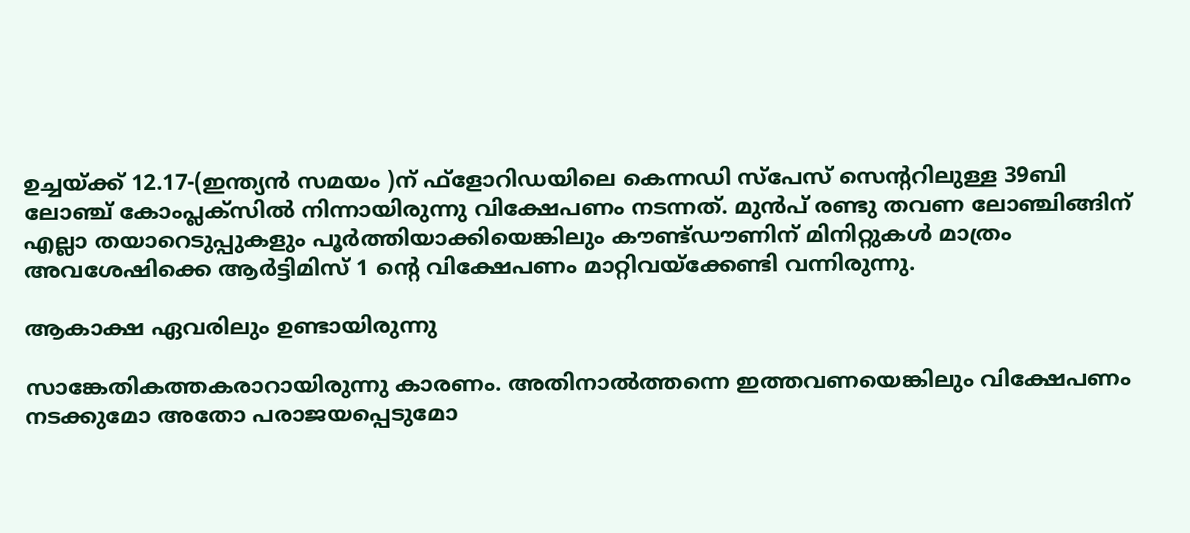ഉച്ചയ്ക്ക് 12.17-(ഇന്ത്യൻ സമയം )ന് ഫ്ളോറിഡയിലെ കെന്നഡി സ്പേസ് സെന്‍ററിലുള്ള 39ബി ലോഞ്ച് കോംപ്ലക്സില്‍ നിന്നായിരുന്നു വിക്ഷേപണം നടന്നത്. മുൻപ് രണ്ടു തവണ ലോഞ്ചിങ്ങിന് എല്ലാ തയാറെടുപ്പുകളും പൂർത്തിയാക്കിയെങ്കിലും കൗണ്ട്ഡൗണിന് മിനിറ്റുകൾ മാത്രം അ‌വശേഷിക്കെ ആർട്ടിമിസ് 1 ന്റെ വിക്ഷേപണം മാറ്റിവയ്ക്കേണ്ടി വന്നിരുന്നു.

ആകാക്ഷ ഏവരിലും ഉണ്ടായിരുന്നു

സാങ്കേതികത്തകരാറായിരുന്നു കാരണം. അ‌തിനാൽത്തന്നെ ഇത്തവണയെങ്കിലും വിക്ഷേപണം നടക്കുമോ അ‌തോ പരാജയപ്പെടുമോ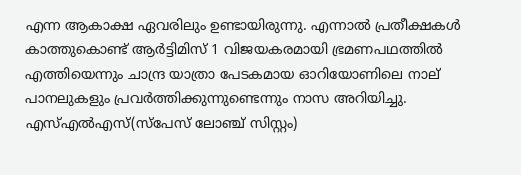എന്ന ആകാക്ഷ ഏവരിലും ഉണ്ടായിരുന്നു. എന്നാൽ പ്രതീക്ഷകൾ കാത്തുകൊണ്ട് ആർട്ടിമിസ് 1 വിജയകരമായി ഭ്രമണപഥത്തിൽ എത്തിയെന്നും ചാന്ദ്ര യാത്രാ പേടകമായ ഓറിയോണിലെ നാല് പാനലുകളും പ്രവർത്തിക്കുന്നുണ്ടെന്നും നാസ അ‌റിയിച്ചു. എസ്എൽഎസ്(സ്പേസ് ലോഞ്ച് സിസ്റ്റം)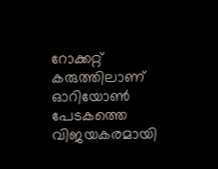റോക്കറ്റ് കരുത്തിലാണ് ഓറിയോൺ പേടകത്തെ വിജയകരമായി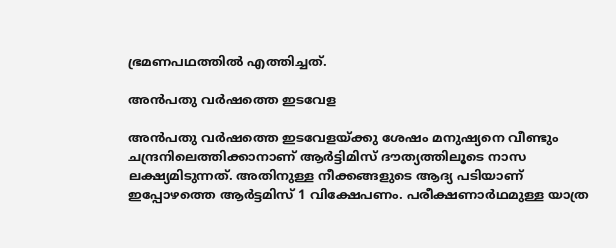ഭ്രമണപഥത്തിൽ എത്തിച്ചത്.

അ‌ൻപതു വർഷത്തെ ഇടവേള

അ‌ൻപതു വർഷത്തെ ഇടവേളയ്ക്കു ശേഷം മനുഷ്യനെ വീണ്ടും ചന്ദ്രനിലെത്തിക്കാനാണ് ആർട്ടിമിസ് ദൗത്യത്തിലൂടെ നാസ ലക്ഷ്യമിടുന്നത്. അ‌തിനുള്ള നീക്കങ്ങളുടെ ആദ്യ പടിയാണ് ഇപ്പോഴത്തെ ആർട്ടമിസ് 1 വിക്ഷേപണം. പരീക്ഷണാർഥമുള്ള യാത്ര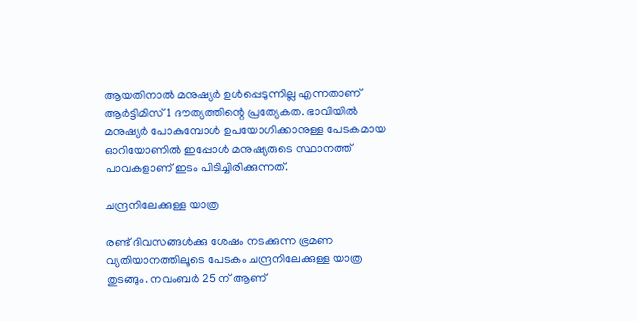ആയതിനാൽ മനുഷ്യർ ഉൾപ്പെടുന്നില്ല എന്നതാണ് ആർട്ടിമിസ് 1 ദൗത്യത്തിന്റെ പ്രത്യേകത. ഭാവിയിൽ മനുഷ്യർ പോകുമ്പോൾ ഉപയോഗിക്കാനുള്ള പേടകമായ ഓറിയോണിൽ ഇപ്പോൾ മനുഷ്യരുടെ സ്ഥാനത്ത് പാവകളാണ് ഇടം പിടിച്ചിരിക്കുന്നത്.

ചന്ദ്രനിലേക്കുള്ള യാത്ര

രണ്ട് ദിവസങ്ങൾക്കു ശേഷം നടക്കുന്ന ഭ്രമണ വ്യതിയാനത്തിലൂടെ പേടകം ചന്ദ്രനിലേക്കുള്ള യാത്ര തുടങ്ങും. നവംബർ 25 ന് ആണ്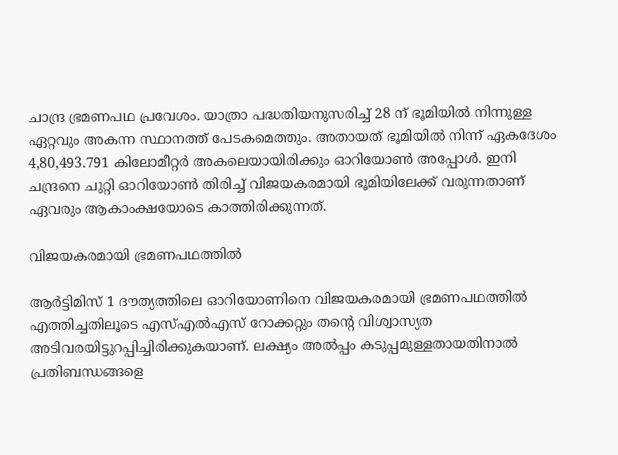ചാന്ദ്ര ഭ്രമണപഥ പ്രവേശം. യാത്രാ പദ്ധതിയനുസരിച്ച് 28 ന് ഭൂമിയിൽ നിന്നുള്ള ഏറ്റവും അകന്ന സ്ഥാനത്ത് പേടകമെത്തും. അ‌തായത് ഭൂമിയിൽ നിന്ന് ഏകദേശം 4,80,493.791 കിലോമീറ്റർ അകലെയായിരിക്കും ഓറിയോൺ അപ്പോൾ. ഇനി ചന്ദ്രനെ ചുറ്റി ഓറിയോൺ തിരിച്ച് വിജയകരമായി ഭൂമിയിലേക്ക് വരുന്നതാണ് ഏവരും ആകാംക്ഷയോടെ കാത്തിരിക്കുന്നത്.

വിജയകരമായി ഭ്രമണപഥത്തിൽ

ആർട്ടിമിസ് 1 ദൗത്യത്തിലെ ഓറിയോണിനെ വിജയകരമായി ഭ്രമണപഥത്തിൽ എത്തിച്ചതിലൂടെ എസ്എൽഎസ് റോക്കറ്റും തന്റെ വിശ്വാസ്യത അ‌ടിവരയിട്ടുറപ്പിച്ചിരിക്കുകയാണ്. ലക്ഷ്യം അ‌ൽപ്പം കടുപ്പമുള്ളതായതിനാൽ പ്രതിബന്ധങ്ങളെ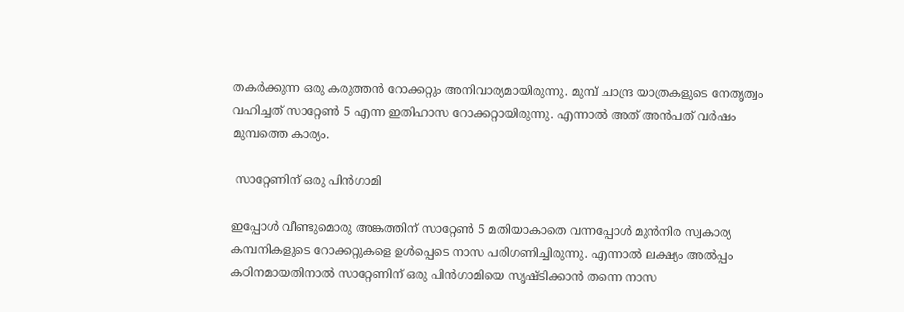തകർക്കുന്ന ഒരു കരുത്തൻ റോക്കറ്റും അ‌നിവാര്യമായിരുന്നു. മുമ്പ് ചാന്ദ്ര യാത്രകളുടെ നേതൃത്വം വഹിച്ചത് സാറ്റേൺ 5 എന്ന ഇതിഹാസ റോക്കറ്റായിരുന്നു. എന്നാൽ അ‌ത് അ‌ൻപത് വർഷം മുമ്പത്തെ കാര്യം.

 സാറ്റേണിന് ഒരു പിൻഗാമി

ഇപ്പോൾ വീണ്ടുമൊരു അ‌ങ്കത്തിന് സാറ്റേൺ 5 മതിയാകാതെ വന്നപ്പോൾ മുൻനിര സ്വകാര്യ കമ്പനികളുടെ റോക്കറ്റുകളെ ഉൾപ്പെടെ നാസ പരിഗണിച്ചിരുന്നു. എന്നാൽ ലക്ഷ്യം അ‌ൽപ്പം കഠിനമായതിനാൽ സാറ്റേണിന് ഒരു പിൻഗാമിയെ സൃഷ്ടിക്കാൻ തന്നെ നാസ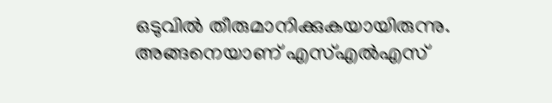ഒടുവിൽ തീരുമാനിക്കുകയായിരുന്നു. അ‌ങ്ങനെയാണ് എസ്എൽഎസ്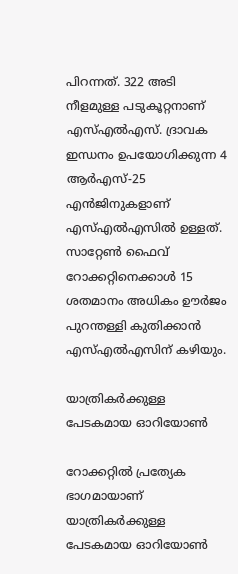പിറന്നത്. 322 അടി നീളമുള്ള പടുകൂറ്റനാണ് എസ്എൽഎസ്. ദ്രാവക ഇന്ധനം ഉപയോഗിക്കുന്ന 4 ആർഎസ്-25 എൻജിനുകളാണ് എസ്എൽഎസിൽ ഉള്ളത്. സാറ്റേൺ ഫൈവ് റോക്കറ്റിനെക്കാൾ 15 ശതമാനം അധികം ഊർജം പുറന്തള്ളി കുതിക്കാൻ എസ്എൽഎസിന് കഴിയും.

യാത്രികർക്കുള്ള പേടകമായ ഓറിയോൺ

റോക്കറ്റിൽ പ്രത്യേക ഭാഗമായാണ് യാത്രികർക്കുള്ള പേടകമായ ഓറിയോൺ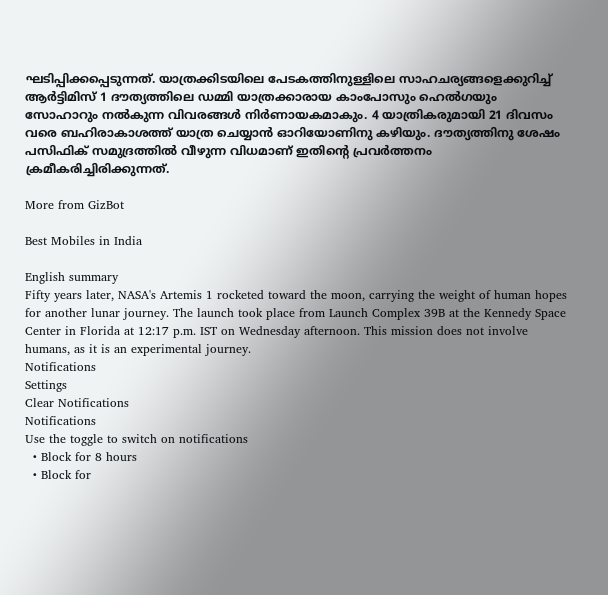ഘടിപ്പിക്കപ്പെടുന്നത്. യാത്രക്കിടയിലെ പേടകത്തിനുള്ളിലെ സാഹചര്യങ്ങളെക്കുറിച്ച് ആർട്ടിമിസ് 1 ദൗത്യത്തിലെ ഡമ്മി യാത്രക്കാരായ കാംപോസും ഹെൽഗയും സോഹാറും നൽകുന്ന വിവരങ്ങൾ നിർണായകമാകും. 4 യാത്രികരുമായി 21 ദിവസം വരെ ബഹിരാകാശത്ത് യാത്ര ചെയ്യാൻ ഓറിയോണിനു കഴിയും. ദൗത്യത്തിനു ശേഷം പസിഫിക് സമുദ്രത്തിൽ വീഴുന്ന വിധമാണ് ഇതിന്റെ പ്രവർത്തനം ക്രമീകരിച്ചിരിക്കുന്നത്.

More from GizBot

Best Mobiles in India

English summary
Fifty years later, NASA's Artemis 1 rocketed toward the moon, carrying the weight of human hopes for another lunar journey. The launch took place from Launch Complex 39B at the Kennedy Space Center in Florida at 12:17 p.m. IST on Wednesday afternoon. This mission does not involve humans, as it is an experimental journey.
Notifications
Settings
Clear Notifications
Notifications
Use the toggle to switch on notifications
  • Block for 8 hours
  • Block for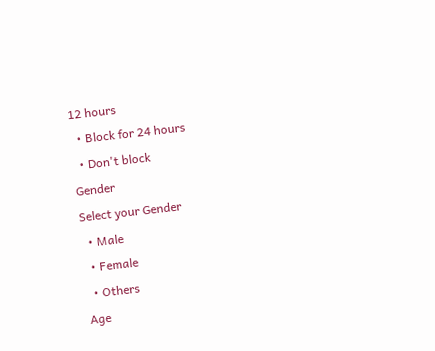12 hours
  • Block for 24 hours
  • Don't block
Gender
Select your Gender
  • Male
  • Female
  • Others
Age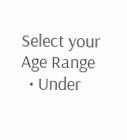Select your Age Range
  • Under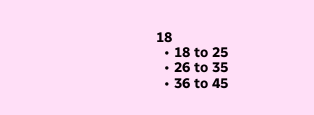18
  • 18 to 25
  • 26 to 35
  • 36 to 45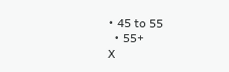• 45 to 55
  • 55+
X